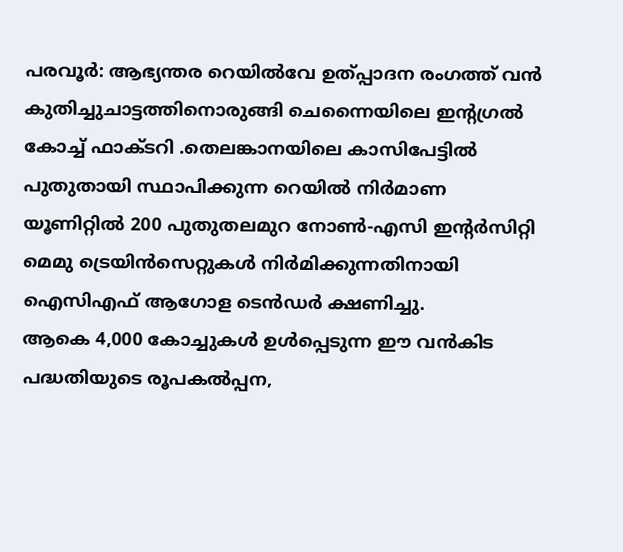പരവൂർ: ആഭ്യന്തര റെയിൽവേ ഉത്പ്പാദന രംഗത്ത് വൻ കുതിച്ചുചാട്ടത്തിനൊരുങ്ങി ചെന്നൈയിലെ ഇന്റഗ്രൽ കോച്ച് ഫാക്ടറി .തെലങ്കാനയിലെ കാസിപേട്ടിൽ പുതുതായി സ്ഥാപിക്കുന്ന റെയിൽ നിർമാണ യൂണിറ്റിൽ 200 പുതുതലമുറ നോൺ-എസി ഇന്റർസിറ്റി മെമു ട്രെയിൻസെറ്റുകൾ നിർമിക്കുന്നതിനായി ഐസിഎഫ് ആഗോള ടെൻഡർ ക്ഷണിച്ചു.
ആകെ 4,000 കോച്ചുകൾ ഉൾപ്പെടുന്ന ഈ വൻകിട പദ്ധതിയുടെ രൂപകൽപ്പന,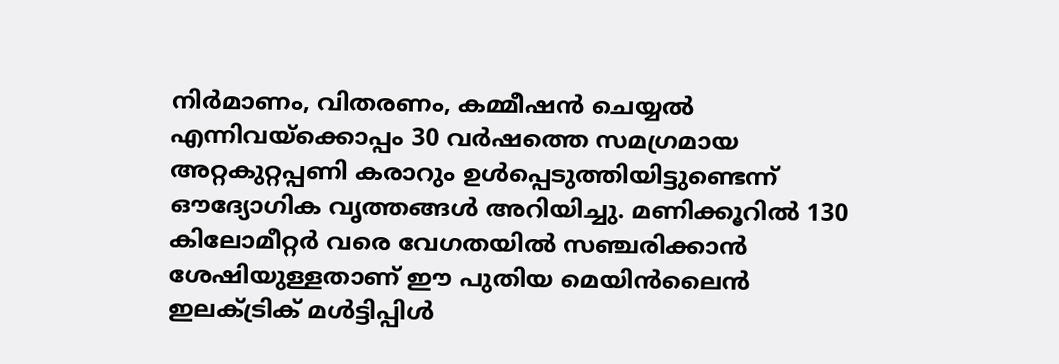നിർമാണം, വിതരണം, കമ്മീഷൻ ചെയ്യൽ എന്നിവയ്ക്കൊപ്പം 30 വർഷത്തെ സമഗ്രമായ അറ്റകുറ്റപ്പണി കരാറും ഉൾപ്പെടുത്തിയിട്ടുണ്ടെന്ന് ഔദ്യോഗിക വൃത്തങ്ങൾ അറിയിച്ചു. മണിക്കൂറിൽ 130 കിലോമീറ്റർ വരെ വേഗതയിൽ സഞ്ചരിക്കാൻ ശേഷിയുള്ളതാണ് ഈ പുതിയ മെയിൻലൈൻ ഇലക്ട്രിക് മൾട്ടിപ്പിൾ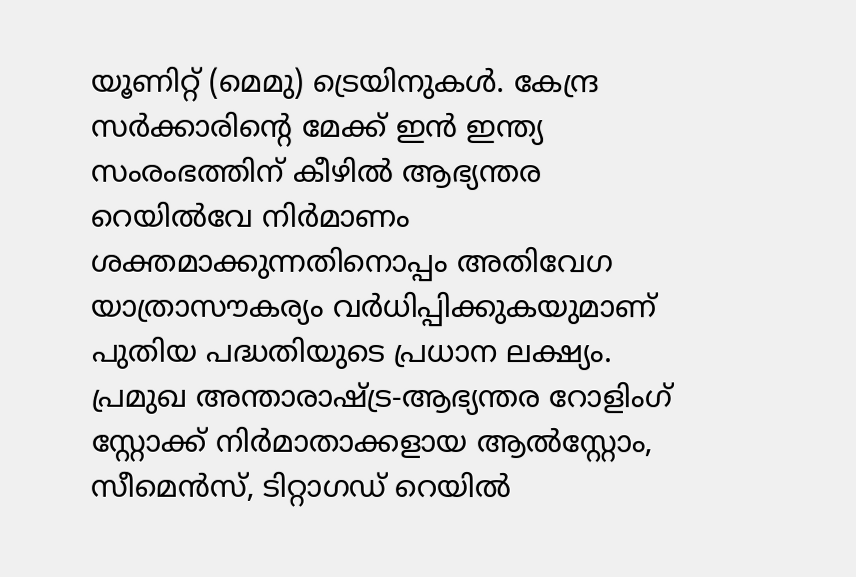യൂണിറ്റ് (മെമു) ട്രെയിനുകൾ. കേന്ദ്ര സർക്കാരിന്റെ മേക്ക് ഇൻ ഇന്ത്യ സംരംഭത്തിന് കീഴിൽ ആഭ്യന്തര റെയിൽവേ നിർമാണം ശക്തമാക്കുന്നതിനൊപ്പം അതിവേഗ യാത്രാസൗകര്യം വർധിപ്പിക്കുകയുമാണ് പുതിയ പദ്ധതിയുടെ പ്രധാന ലക്ഷ്യം. പ്രമുഖ അന്താരാഷ്ട്ര-ആഭ്യന്തര റോളിംഗ് സ്റ്റോക്ക് നിർമാതാക്കളായ ആൽസ്റ്റോം, സീമെൻസ്, ടിറ്റാഗഡ് റെയിൽ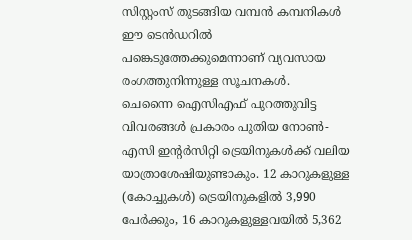സിസ്റ്റംസ് തുടങ്ങിയ വമ്പൻ കമ്പനികൾ ഈ ടെൻഡറിൽ പങ്കെടുത്തേക്കുമെന്നാണ് വ്യവസായ രംഗത്തുനിന്നുള്ള സൂചനകൾ.
ചെന്നൈ ഐസിഎഫ് പുറത്തുവിട്ട വിവരങ്ങൾ പ്രകാരം പുതിയ നോൺ-എസി ഇന്റർസിറ്റി ട്രെയിനുകൾക്ക് വലിയ യാത്രാശേഷിയുണ്ടാകും. 12 കാറുകളുള്ള (കോച്ചുകൾ) ട്രെയിനുകളിൽ 3,990 പേർക്കും, 16 കാറുകളുള്ളവയിൽ 5,362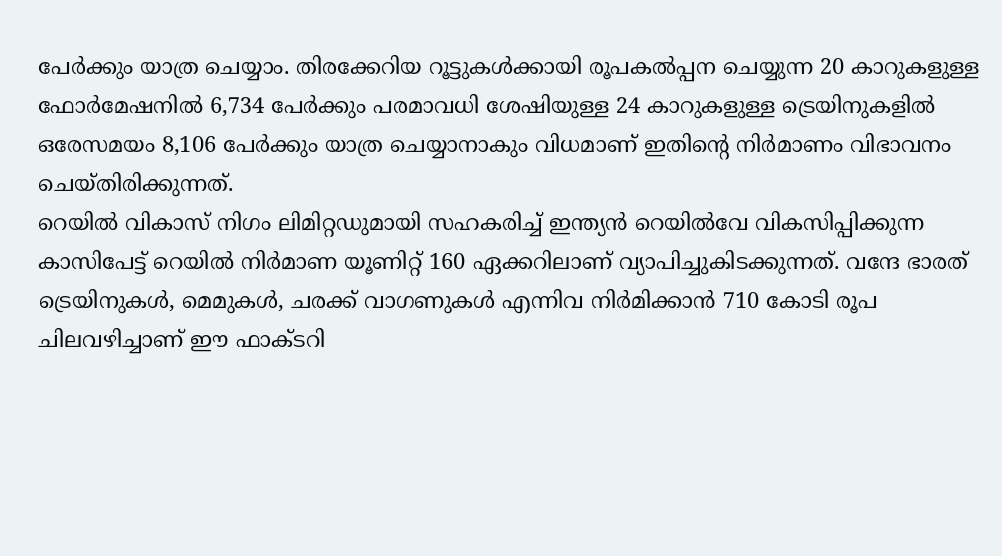പേർക്കും യാത്ര ചെയ്യാം. തിരക്കേറിയ റൂട്ടുകൾക്കായി രൂപകൽപ്പന ചെയ്യുന്ന 20 കാറുകളുള്ള ഫോർമേഷനിൽ 6,734 പേർക്കും പരമാവധി ശേഷിയുള്ള 24 കാറുകളുള്ള ട്രെയിനുകളിൽ ഒരേസമയം 8,106 പേർക്കും യാത്ര ചെയ്യാനാകും വിധമാണ് ഇതിന്റെ നിർമാണം വിഭാവനം ചെയ്തിരിക്കുന്നത്.
റെയിൽ വികാസ് നിഗം ലിമിറ്റഡുമായി സഹകരിച്ച് ഇന്ത്യൻ റെയിൽവേ വികസിപ്പിക്കുന്ന കാസിപേട്ട് റെയിൽ നിർമാണ യൂണിറ്റ് 160 ഏക്കറിലാണ് വ്യാപിച്ചുകിടക്കുന്നത്. വന്ദേ ഭാരത് ട്രെയിനുകൾ, മെമുകൾ, ചരക്ക് വാഗണുകൾ എന്നിവ നിർമിക്കാൻ 710 കോടി രൂപ ചിലവഴിച്ചാണ് ഈ ഫാക്ടറി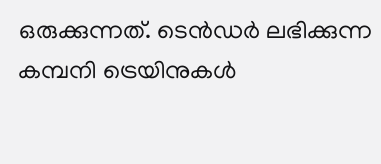ഒരുക്കുന്നത്. ടെൻഡർ ലഭിക്കുന്ന കമ്പനി ട്രെയിനുകൾ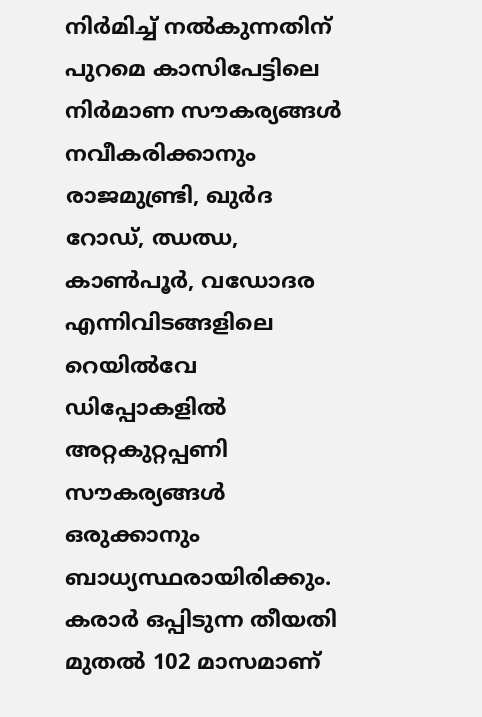നിർമിച്ച് നൽകുന്നതിന് പുറമെ കാസിപേട്ടിലെ നിർമാണ സൗകര്യങ്ങൾ നവീകരിക്കാനും രാജമുണ്ട്രി, ഖുർദ റോഡ്, ഝഝ, കാൺപൂർ, വഡോദര എന്നിവിടങ്ങളിലെ റെയിൽവേ ഡിപ്പോകളിൽ അറ്റകുറ്റപ്പണി സൗകര്യങ്ങൾ ഒരുക്കാനും ബാധ്യസ്ഥരായിരിക്കും.
കരാർ ഒപ്പിടുന്ന തീയതി മുതൽ 102 മാസമാണ്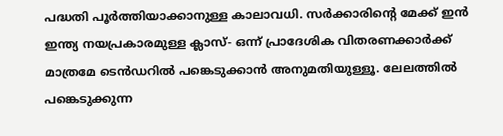പദ്ധതി പൂർത്തിയാക്കാനുള്ള കാലാവധി. സർക്കാരിന്റെ മേക്ക് ഇൻ ഇന്ത്യ നയപ്രകാരമുള്ള ക്ലാസ്- ഒന്ന് പ്രാദേശിക വിതരണക്കാർക്ക് മാത്രമേ ടെൻഡറിൽ പങ്കെടുക്കാൻ അനുമതിയുള്ളൂ. ലേലത്തിൽ പങ്കെടുക്കുന്ന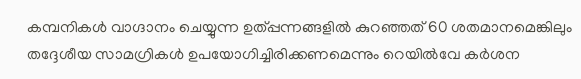കമ്പനികൾ വാഗ്ദാനം ചെയ്യുന്ന ഉത്പ്പന്നങ്ങളിൽ കുറഞ്ഞത് 60 ശതമാനമെങ്കിലും തദ്ദേശീയ സാമഗ്രികൾ ഉപയോഗിച്ചിരിക്കണമെന്നും റെയിൽവേ കർശന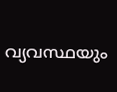വ്യവസ്ഥയും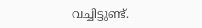വച്ചിട്ടുണ്ട്.